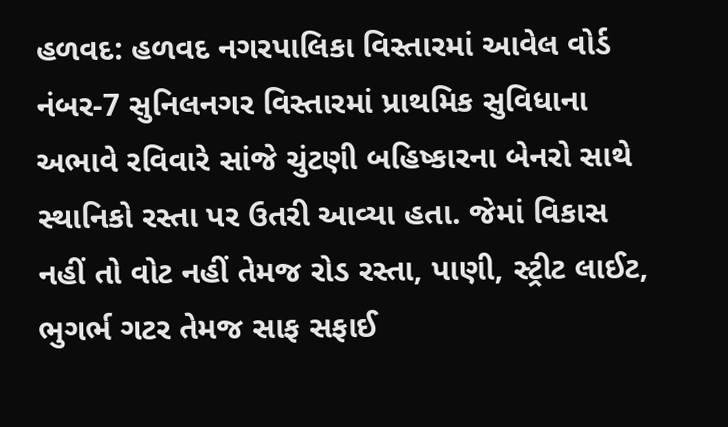હળવદ: હળવદ નગરપાલિકા વિસ્તારમાં આવેલ વોર્ડ નંબર-7 સુનિલનગર વિસ્તારમાં પ્રાથમિક સુવિધાના અભાવે રવિવારે સાંજે ચુંટણી બહિષ્કારના બેનરો સાથે સ્થાનિકો રસ્તા પર ઉતરી આવ્યા હતા. જેમાં વિકાસ નહીં તો વોટ નહીં તેમજ રોડ રસ્તા, પાણી, સ્ટ્રીટ લાઈટ, ભુગર્ભ ગટર તેમજ સાફ સફાઈ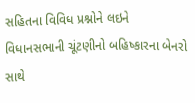સહિતના વિવિધ પ્રશ્નોને લઇને વિધાનસભાની ચૂંટણીનો બહિષ્કારના બેનરો સાથે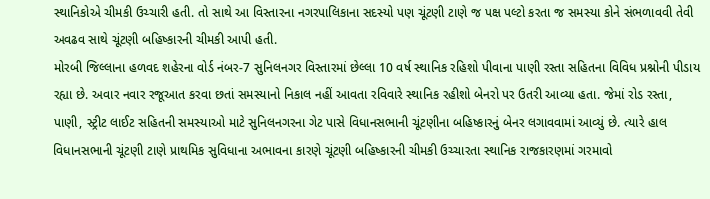સ્થાનિકોએ ચીમકી ઉચ્ચારી હતી. તો સાથે આ વિસ્તારના નગરપાલિકાના સદસ્યો પણ ચૂંટણી ટાણે જ પક્ષ પલ્ટો કરતા જ સમસ્યા કોને સંભળાવવી તેવી અવઢવ સાથે ચૂંટણી બહિષ્કારની ચીમકી આપી હતી.
મોરબી જિલ્લાના હળવદ શહેરના વોર્ડ નંબર-7 સુનિલનગર વિસ્તારમાં છેલ્લા 10 વર્ષ સ્થાનિક રહિશો પીવાના પાણી રસ્તા સહિતના વિવિધ પ્રશ્નોની પીડાય રહ્યા છે. અવાર નવાર રજૂઆત કરવા છતાં સમસ્યાનો નિકાલ નહીં આવતા રવિવારે સ્થાનિક રહીશો બેનરો પર ઉતરી આવ્યા હતા. જેમાં રોડ રસ્તા, પાણી, સ્ટ્રીટ લાઈટ સહિતની સમસ્યાઓ માટે સુનિલનગરના ગેટ પાસે વિધાનસભાની ચૂંટણીના બહિષ્કારનું બેનર લગાવવામાં આવ્યું છે. ત્યારે હાલ વિધાનસભાની ચૂંટણી ટાણે પ્રાથમિક સુવિધાના અભાવના કારણે ચૂંટણી બહિષ્કારની ચીમકી ઉચ્ચારતા સ્થાનિક રાજકારણમાં ગરમાવો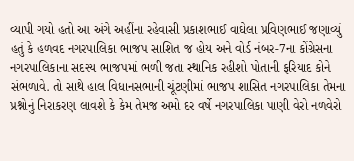વ્યાપી ગયો હતો આ અંગે અહીંના રહેવાસી પ્રકાશભાઈ વાઘેલા પ્રવિણભાઈ જણાવ્યું હતું કે હળવદ નગરપાલિકા ભાજપ સાશિત જ હોય અને વોર્ડ નંબર-7ના કોંગ્રેસના નગરપાલિકાના સદસ્ય ભાજપમાં ભળી જતા સ્થાનિક રહીશો પોતાની ફરિયાદ કોને સંભળાવે. તો સાથે હાલ વિધાનસભાની ચૂંટણીમાં ભાજપ શાસિત નગરપાલિકા તેમના પ્રશ્નોનું નિરાકરણ લાવશે કે કેમ તેમજ અમો દર વર્ષે નગરપાલિકા પાણી વેરો નળવેરો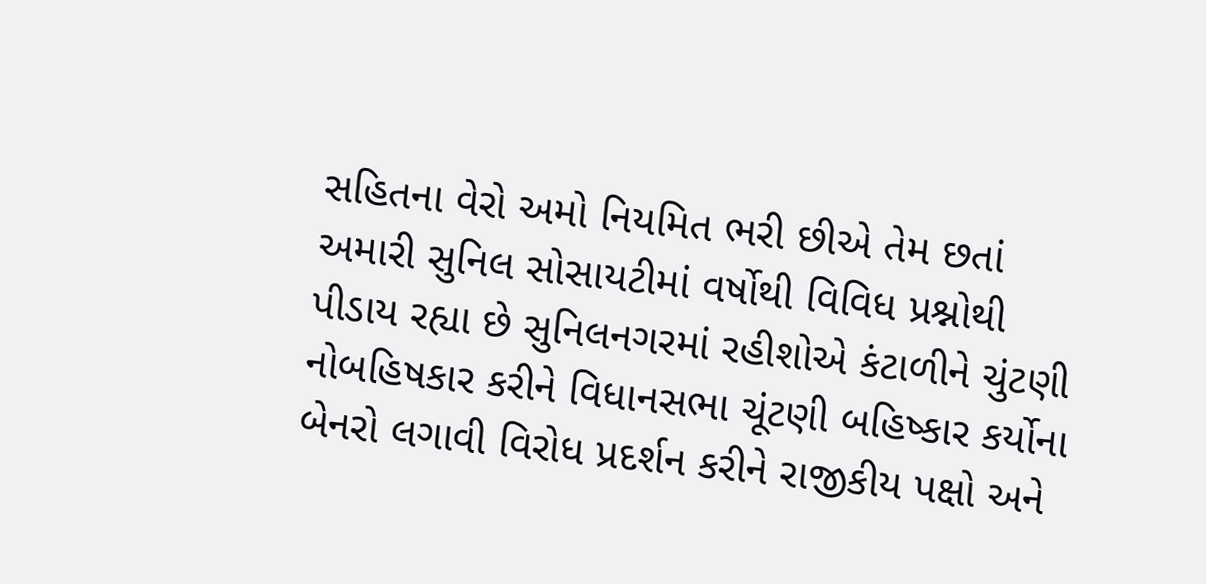સહિતના વેરો અમો નિયમિત ભરી છીએ તેમ છતાં અમારી સુનિલ સોસાયટીમાં વર્ષોથી વિવિધ પ્રશ્નોથી પીડાય રહ્યા છે સુનિલનગરમાં રહીશોએ કંટાળીને ચુંટણી નોબહિષકાર કરીને વિધાનસભા ચૂંટણી બહિષ્કાર કર્યોના બેનરો લગાવી વિરોધ પ્રદર્શન કરીને રાજીકીય પક્ષો અને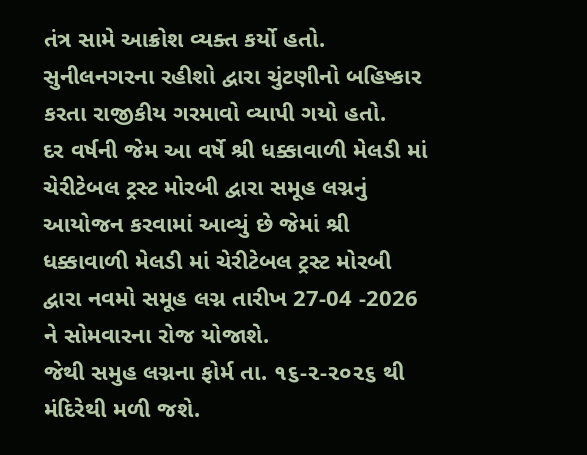તંત્ર સામે આક્રોશ વ્યક્ત કર્યો હતો. સુનીલનગરના રહીશો દ્વારા ચુંટણીનો બહિષ્કાર કરતા રાજીકીય ગરમાવો વ્યાપી ગયો હતો.
દર વર્ષની જેમ આ વર્ષે શ્રી ધક્કાવાળી મેલડી માં ચેરીટેબલ ટ્રસ્ટ મોરબી દ્વારા સમૂહ લગ્નનું આયોજન કરવામાં આવ્યું છે જેમાં શ્રી ધક્કાવાળી મેલડી માં ચેરીટેબલ ટ્રસ્ટ મોરબી દ્વારા નવમો સમૂહ લગ્ન તારીખ 27-04 -2026 ને સોમવારના રોજ યોજાશે.
જેથી સમુહ લગ્નના ફોર્મ તા. ૧૬-૨-૨૦૨૬ થી મંદિરેથી મળી જશે.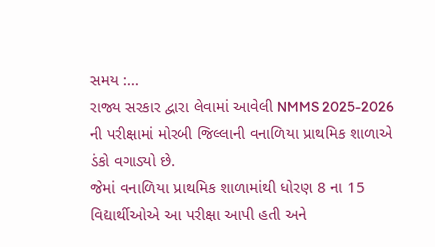સમય :...
રાજ્ય સરકાર દ્વારા લેવામાં આવેલી NMMS 2025-2026 ની પરીક્ષામાં મોરબી જિલ્લાની વનાળિયા પ્રાથમિક શાળાએ ડંકો વગાડ્યો છે.
જેમાં વનાળિયા પ્રાથમિક શાળામાંથી ધોરણ 8 ના 15 વિદ્યાર્થીઓએ આ પરીક્ષા આપી હતી અને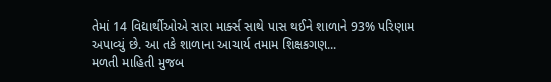તેમાં 14 વિદ્યાર્થીઓએ સારા માર્ક્સ સાથે પાસ થઈને શાળાને 93% પરિણામ અપાવ્યું છે. આ તકે શાળાના આચાર્ય તમામ શિક્ષકગણ...
મળતી માહિતી મુજબ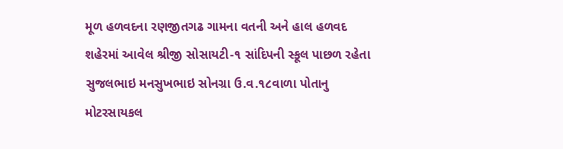મૂળ હળવદના રણજીતગઢ ગામના વતની અને હાલ હળવદ શહેરમાં આવેલ શ્રીજી સોસાયટી-૧ સાંદિપની સ્કૂલ પાછળ રહેતા સુજલભાઇ મનસુખભાઇ સોનગ્રા ઉ.વ.૧૮વાળા પોતાનુ મોટરસાયકલ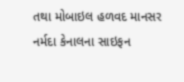તથા મોબાઇલ હળવદ માનસર નર્મદા કેનાલના સાઇફન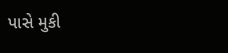પાસે મુકી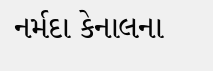નર્મદા કેનાલના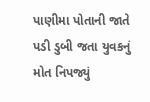પાણીમા પોતાની જાતે પડી ડુબી જતા યુવકનું મોત નિપજ્યું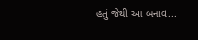હતું જેથી આ બનાવ...